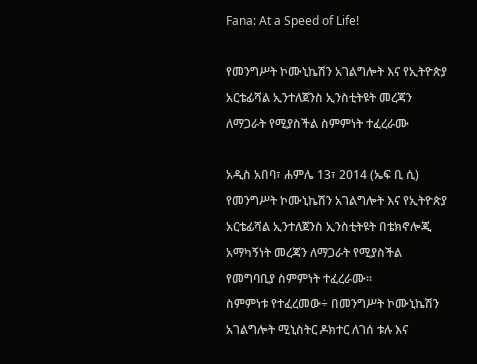Fana: At a Speed of Life!

የመንግሥት ኮሙኒኬሽን አገልግሎት እና የኢትዮጵያ አርቴፊሻል ኢንተለጀንስ ኢንስቲትዩት መረጃን ለማጋራት የሚያስችል ስምምነት ተፈረራሙ

አዲስ አበባ፣ ሐምሌ 13፣ 2014 (ኤፍ ቢ ሲ) የመንግሥት ኮሙኒኬሽን አገልግሎት እና የኢትዮጵያ አርቴፊሻል ኢንተለጀንስ ኢንስቲትዩት በቴክኖሎጂ አማካኝነት መረጃን ለማጋራት የሚያስችል የመግባቢያ ስምምነት ተፈረራሙ፡፡
ስምምነቱ የተፈረመው÷ በመንግሥት ኮሙኒኬሽን አገልግሎት ሚኒስትር ዶክተር ለገሰ ቱሉ እና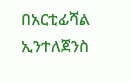በአርቲፊሻል ኢንተለጀንስ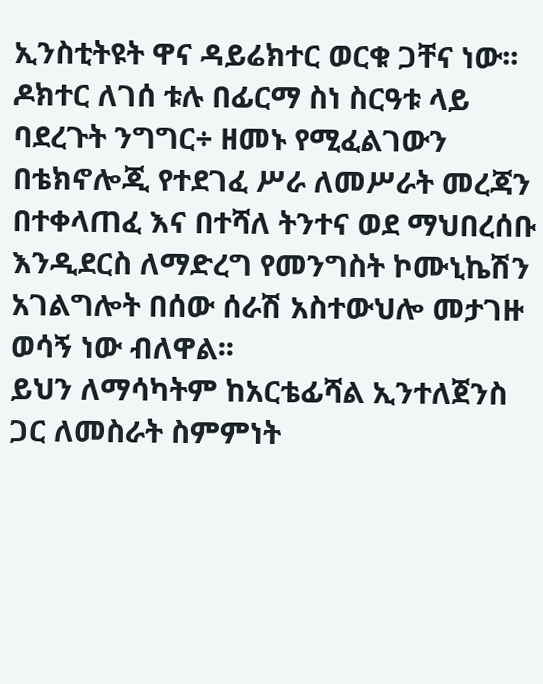ኢንስቲትዩት ዋና ዳይሬክተር ወርቁ ጋቸና ነው፡፡
ዶክተር ለገሰ ቱሉ በፊርማ ስነ ስርዓቱ ላይ ባደረጉት ንግግር÷ ዘመኑ የሚፈልገውን በቴክኖሎጂ የተደገፈ ሥራ ለመሥራት መረጃን በተቀላጠፈ እና በተሻለ ትንተና ወደ ማህበረሰቡ እንዲደርስ ለማድረግ የመንግስት ኮሙኒኬሽን አገልግሎት በሰው ሰራሽ አስተውህሎ መታገዙ ወሳኝ ነው ብለዋል፡፡
ይህን ለማሳካትም ከአርቴፊሻል ኢንተለጀንስ ጋር ለመስራት ስምምነት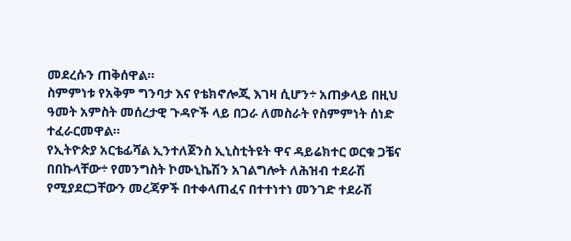መደረሱን ጠቅሰዋል።
ስምምነቱ የአቅም ግንባታ እና የቴክኖሎጂ እገዛ ሲሆን÷ አጠቃላይ በዚህ ዓመት አምስት መሰረታዊ ጉዳዮች ላይ በጋራ ለመስራት የስምምነት ሰነድ ተፈራርመዋል።
የኢትዮጵያ አርቴፊሻል ኢንተለጀንስ ኢኒስቲትዩት ዋና ዳይሬክተር ወርቁ ጋቼና በበኩላቸው÷ የመንግስት ኮሙኒኬሽን አገልግሎት ለሕዝብ ተደራሽ የሚያደርጋቸውን መረጃዎች በተቀላጠፈና በተተነተነ መንገድ ተደራሽ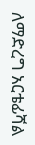ለማድረግ አርቴፊሻል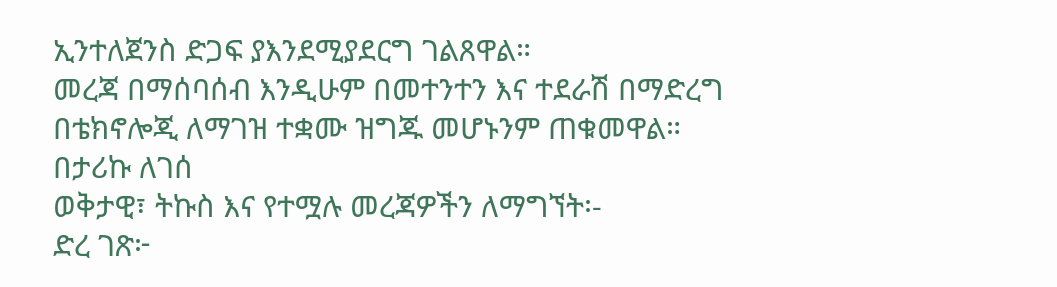ኢንተለጀንስ ድጋፍ ያእንደሚያደርግ ገልጸዋል።
መረጃ በማሰባሰብ እንዲሁም በመተንተን እና ተደራሽ በማድረግ በቴክኖሎጂ ለማገዝ ተቋሙ ዝግጁ መሆኑንም ጠቁመዋል።
በታሪኩ ለገሰ
ወቅታዊ፣ ትኩስ እና የተሟሉ መረጃዎችን ለማግኘት፡-
ድረ ገጽ፦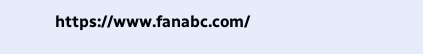https://www.fanabc.com/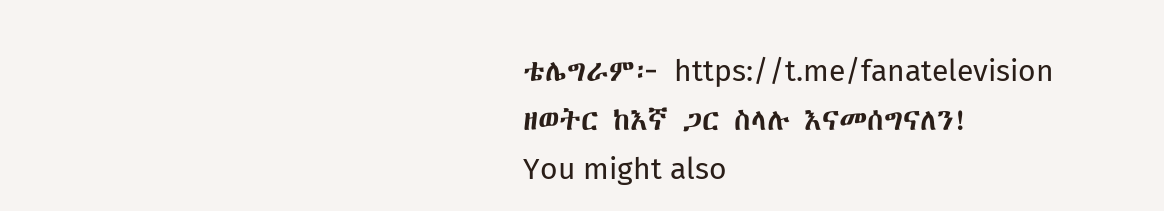ቴሌግራም፦ https://t.me/fanatelevision
ዘወትር ከእኛ ጋር ስላሉ እናመሰግናለን!
You might also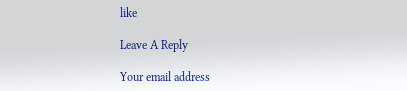like

Leave A Reply

Your email address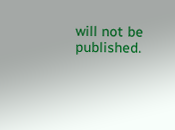will not be published.